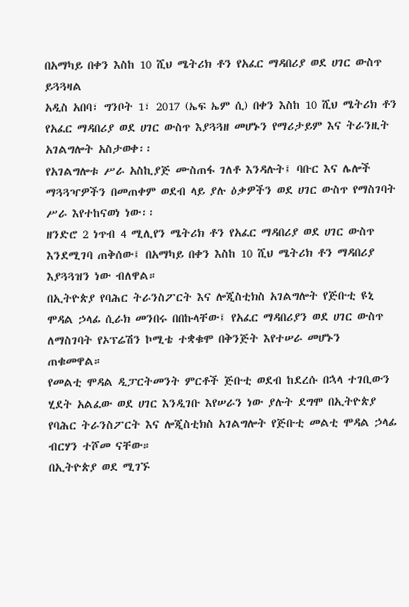በአማካይ በቀን እስከ 10 ሺህ ሜትሪክ ቶን የአፈር ማዳበሪያ ወደ ሀገር ውስጥ ይጓጓዛል
አዲስ አበባ፣ ግንቦት 1፣ 2017 (ኤፍ ኤም ሲ) በቀን እስከ 10 ሺህ ሜትሪክ ቶን የአፈር ማዳበሪያ ወደ ሀገር ውስጥ እያጓጓዘ መሆኑን የማሪታይም እና ትራንዚት አገልግሎት አስታወቀ፡፡
የአገልግሎቱ ሥራ አስኪያጅ ሙስጠፋ ገለቶ እንዳሉት፤ ባቡር እና ሌሎች ማጓጓዣዎችን በመጠቀም ወደብ ላይ ያሉ ዕቃዎችን ወደ ሀገር ውስጥ የማስገባት ሥራ እየተከናወነ ነው፡፡
ዘንድሮ 2 ነጥብ 4 ሚሊየን ሜትሪክ ቶን የአፈር ማዳበሪያ ወደ ሀገር ውስጥ እንደሚገባ ጠቅሰው፤ በአማካይ በቀን እስከ 10 ሺህ ሜትሪክ ቶን ማዳበሪያ እያጓጓዝን ነው ብለዋል።
በኢትዮጵያ የባሕር ትራንስፖርት እና ሎጂስቲክስ አገልግሎት የጅቡቲ ዩኒ ሞዳል ኃላፊ ሲራክ መንበሩ በበኩላቸው፤ የአፈር ማዳበሪያን ወደ ሀገር ውስጥ ለማስገባት የኦፕሬሽን ኮሚቴ ተቋቁሞ በቅንጅት እየተሠራ መሆኑን ጠቁመዋል።
የመልቲ ሞዳል ዲፓርትመንት ምርቶች ጅቡቲ ወደብ ከደረሱ በኋላ ተገቢውን ሂደት አልፈው ወደ ሀገር እንዲገቡ እየሠራን ነው ያሉት ደግሞ በኢትዮጵያ የባሕር ትራንስፖርት እና ሎጂስቲክስ አገልግሎት የጅቡቲ መልቲ ሞዳል ኃላፊ ብርሃን ተሾመ ናቸው።
በኢትዮጵያ ወደ ሚገኙ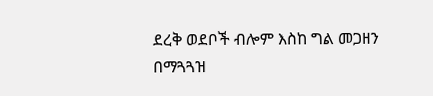ደረቅ ወደቦች ብሎም እስከ ግል መጋዘን በማጓጓዝ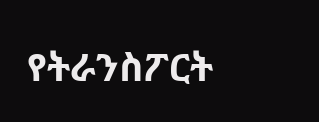የትራንስፖርት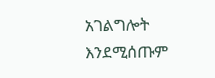አገልግሎት እንደሚሰጡም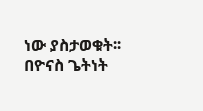ነው ያስታወቁት፡፡
በዮናስ ጌትነት